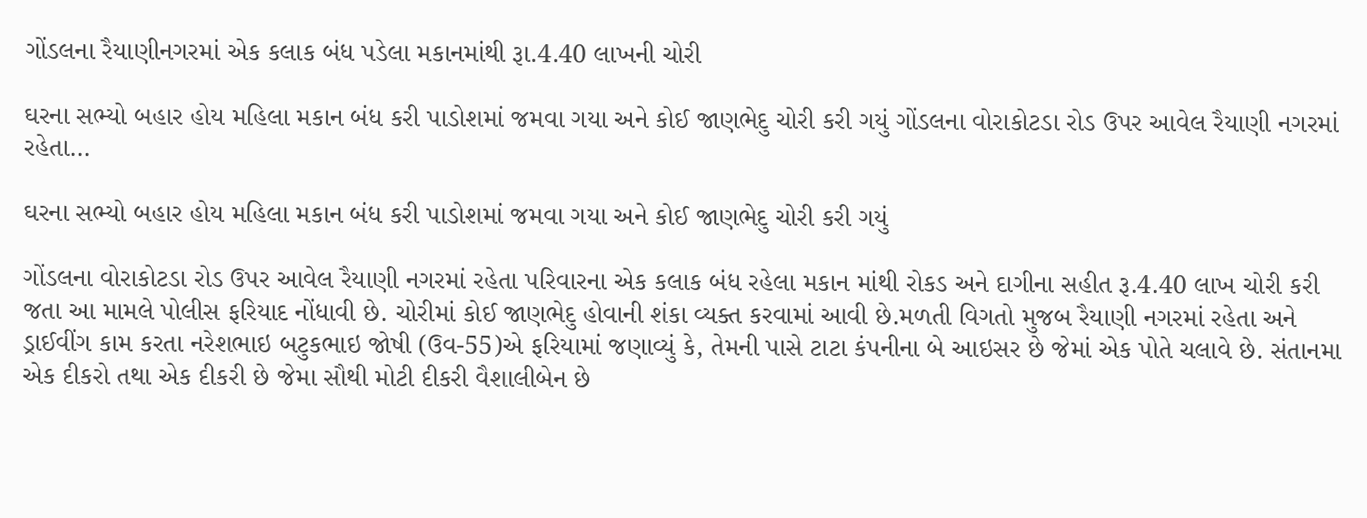ગોંડલના રૈયાણીનગરમાં એક કલાક બંધ પડેલા મકાનમાંથી રૂા.4.40 લાખની ચોરી

ઘરના સભ્યો બહાર હોય મહિલા મકાન બંધ કરી પાડોશમાં જમવા ગયા અને કોઈ જાણભેદુ ચોરી કરી ગયું ગોંડલના વોરાકોટડા રોડ ઉપર આવેલ રૈયાણી નગરમાં રહેતા…

ઘરના સભ્યો બહાર હોય મહિલા મકાન બંધ કરી પાડોશમાં જમવા ગયા અને કોઈ જાણભેદુ ચોરી કરી ગયું

ગોંડલના વોરાકોટડા રોડ ઉપર આવેલ રૈયાણી નગરમાં રહેતા પરિવારના એક કલાક બંધ રહેલા મકાન માંથી રોકડ અને દાગીના સહીત રૂ.4.40 લાખ ચોરી કરી જતા આ મામલે પોલીસ ફરિયાદ નોંધાવી છે. ચોરીમાં કોઈ જાણભેદુ હોવાની શંકા વ્યક્ત કરવામાં આવી છે.મળતી વિગતો મુજબ રૈયાણી નગરમાં રહેતા અને ડ્રાઈવીંગ કામ કરતા નરેશભાઇ બટુકભાઇ જોષી (ઉવ-55)એ ફરિયામાં જણાવ્યું કે, તેમની પાસે ટાટા કંપનીના બે આઇસર છે જેમાં એક પોતે ચલાવે છે. સંતાનમા એક દીકરો તથા એક દીકરી છે જેમા સૌથી મોટી દીકરી વૈશાલીબેન છે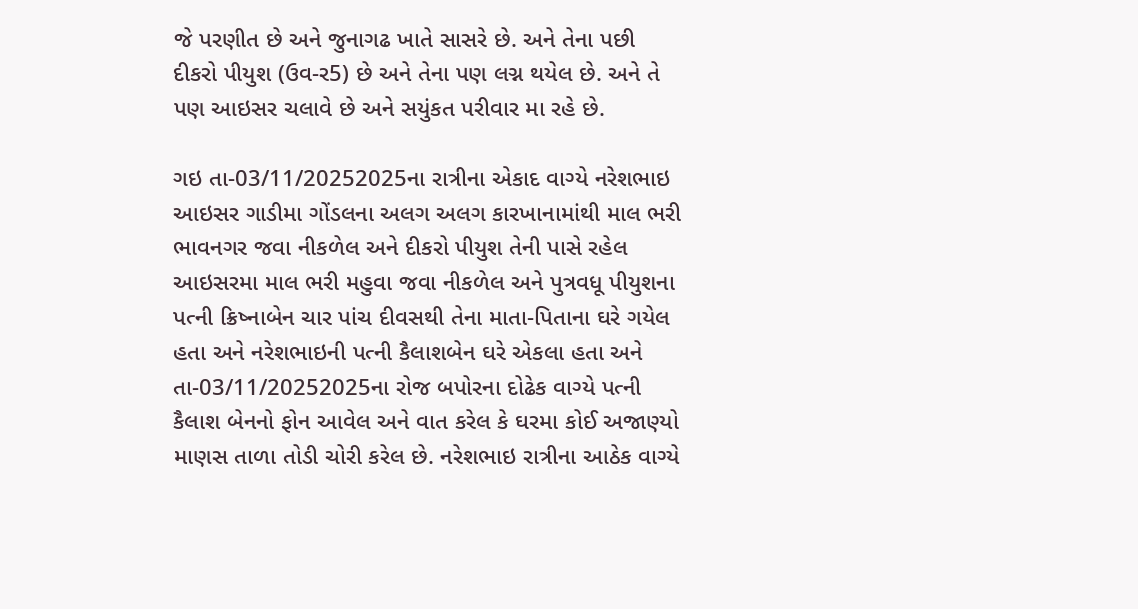જે પરણીત છે અને જુનાગઢ ખાતે સાસરે છે. અને તેના પછી દીકરો પીયુશ (ઉવ-ર5) છે અને તેના પણ લગ્ન થયેલ છે. અને તે પણ આઇસર ચલાવે છે અને સયુંકત પરીવાર મા રહે છે.

ગઇ તા-03/11/20252025ના રાત્રીના એકાદ વાગ્યે નરેશભાઇ આઇસર ગાડીમા ગોંડલના અલગ અલગ કારખાનામાંથી માલ ભરી ભાવનગર જવા નીકળેલ અને દીકરો પીયુશ તેની પાસે રહેલ આઇસરમા માલ ભરી મહુવા જવા નીકળેલ અને પુત્રવધૂ પીયુશના પત્ની ક્રિષ્નાબેન ચાર પાંચ દીવસથી તેના માતા-પિતાના ઘરે ગયેલ હતા અને નરેશભાઇની પત્ની કૈલાશબેન ઘરે એકલા હતા અને તા-03/11/20252025ના રોજ બપોરના દોઢેક વાગ્યે પત્ની કૈલાશ બેનનો ફોન આવેલ અને વાત કરેલ કે ઘરમા કોઈ અજાણ્યો માણસ તાળા તોડી ચોરી કરેલ છે. નરેશભાઇ રાત્રીના આઠેક વાગ્યે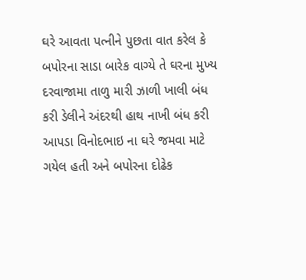ઘરે આવતા પત્નીને પુછતા વાત કરેલ કે બપોરના સાડા બારેક વાગ્યે તે ઘરના મુખ્ય દરવાજામા તાળુ મારી ઝાળી ખાલી બંધ કરી ડેલીને અંદરથી હાથ નાખી બંધ કરી આપડા વિનોદભાઇ ના ઘરે જમવા માટે ગયેલ હતી અને બપોરના દોઢેક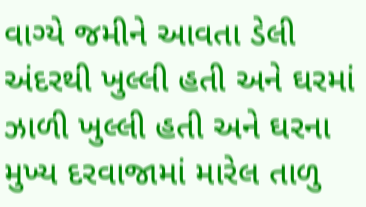વાગ્યે જમીને આવતા ડેલી અંદરથી ખુલ્લી હતી અને ઘરમાં ઝાળી ખુલ્લી હતી અને ઘરના મુખ્ય દરવાજામાં મારેલ તાળુ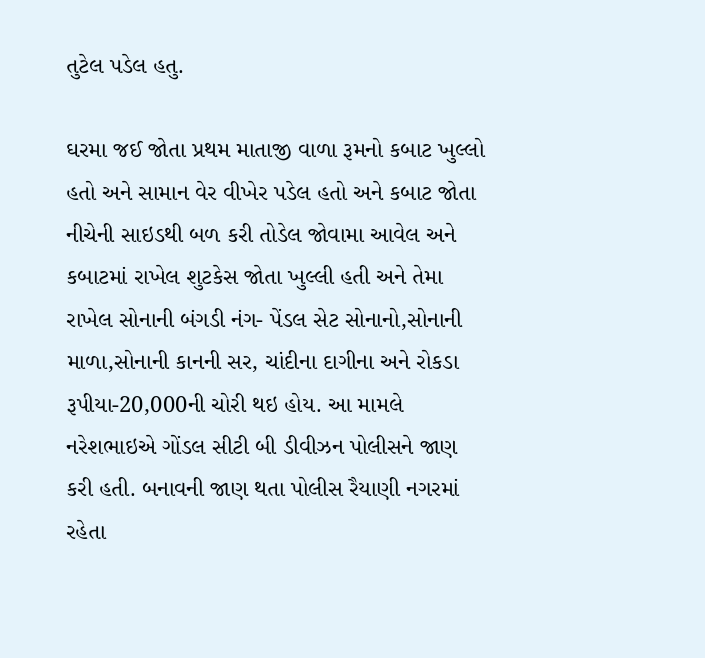તુટેલ પડેલ હતુ.

ઘરમા જઈ જોતા પ્રથમ માતાજી વાળા રૂમનો કબાટ ખુલ્લો હતો અને સામાન વેર વીખેર પડેલ હતો અને કબાટ જોતા નીચેની સાઇડથી બળ કરી તોડેલ જોવામા આવેલ અને કબાટમાં રાખેલ શુટકેસ જોતા ખુલ્લી હતી અને તેમા રાખેલ સોનાની બંગડી નંગ- પેંડલ સેટ સોનાનો,સોનાની માળા,સોનાની કાનની સર, ચાંદીના દાગીના અને રોકડા રૂપીયા-20,000ની ચોરી થઇ હોય. આ મામલે નરેશભાઇએ ગોંડલ સીટી બી ડીવીઝન પોલીસને જાણ કરી હતી. બનાવની જાણ થતા પોલીસ રૈયાણી નગરમાં રહેતા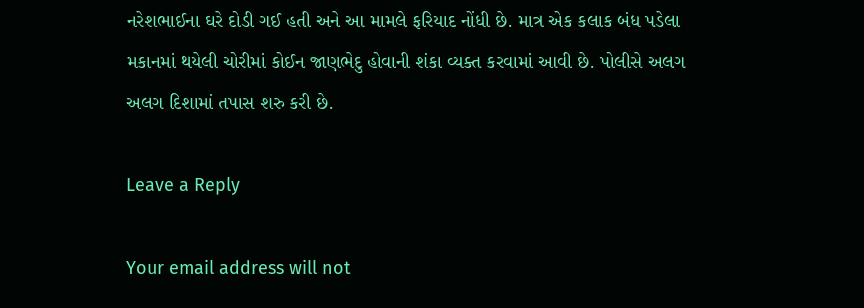નરેશભાઈના ઘરે દોડી ગઈ હતી અને આ મામલે ફરિયાદ નોંધી છે. માત્ર એક કલાક બંધ પડેલા મકાનમાં થયેલી ચોરીમાં કોઈન જાણભેદુ હોવાની શંકા વ્યક્ત કરવામાં આવી છે. પોલીસે અલગ અલગ દિશામાં તપાસ શરુ કરી છે.

Leave a Reply

Your email address will not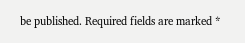be published. Required fields are marked *